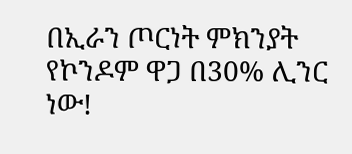በኢራን ጦርነት ምክንያት የኮንዶም ዋጋ በ30% ሊንር ነው!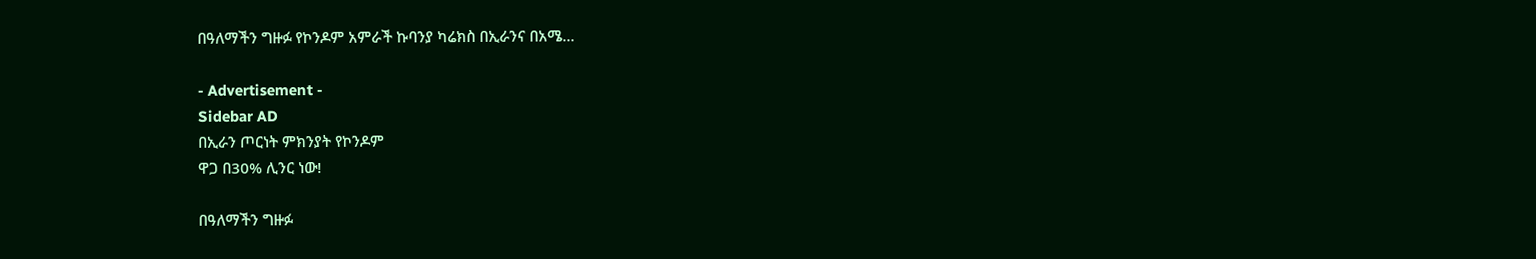በዓለማችን ግዙፉ የኮንዶም አምራች ኩባንያ ካሬክስ በኢራንና በአሜ…

- Advertisement -
Sidebar AD
በኢራን ጦርነት ምክንያት የኮንዶም
ዋጋ በ30% ሊንር ነው!

በዓለማችን ግዙፉ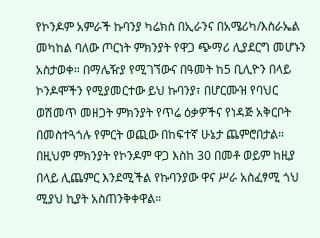የኮንዶም አምራች ኩባንያ ካሬክስ በኢራንና በአሜሪካ/እስራኤል መካከል ባለው ጦርነት ምክንያት የዋጋ ጭማሪ ሊያደርግ መሆኑን አስታወቀ። በማሌዥያ የሚገኘውና በዓመት ከ5 ቢሊዮን በላይ ኮንዶሞችን የሚያመርተው ይህ ኩባንያ፣ በሆርሙዝ የባህር ወሽመጥ መዘጋት ምክንያት የጥሬ ዕቃዎችና የነዳጅ አቅርቦት በመስተጓጎሉ የምርት ወጪው በከፍተኛ ሁኔታ ጨምሮበታል። በዚህም ምክንያት የኮንዶም ዋጋ እስከ 30 በመቶ ወይም ከዚያ በላይ ሊጨምር እንደሚችል የኩባንያው ዋና ሥራ አስፈፃሚ ጎህ ሚያህ ኪያት አስጠንቅቀዋል።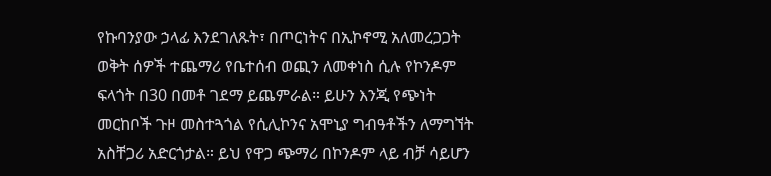የኩባንያው ኃላፊ እንደገለጹት፣ በጦርነትና በኢኮኖሚ አለመረጋጋት ወቅት ሰዎች ተጨማሪ የቤተሰብ ወጪን ለመቀነስ ሲሉ የኮንዶም ፍላጎት በ30 በመቶ ገደማ ይጨምራል። ይሁን እንጂ የጭነት መርከቦች ጉዞ መስተጓጎል የሲሊኮንና አሞኒያ ግብዓቶችን ለማግኘት አስቸጋሪ አድርጎታል። ይህ የዋጋ ጭማሪ በኮንዶም ላይ ብቻ ሳይሆን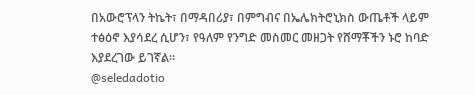በአውሮፕላን ትኬት፣ በማዳበሪያ፣ በምግብና በኤሌክትሮኒክስ ውጤቶች ላይም ተፅዕኖ እያሳደረ ሲሆን፣ የዓለም የንግድ መስመር መዘጋት የሸማቾችን ኑሮ ከባድ እያደረገው ይገኛል።
@seledadotio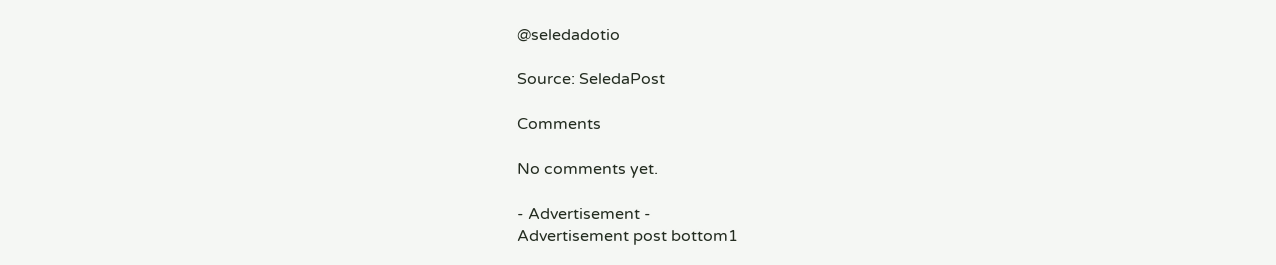@seledadotio

Source: SeledaPost

Comments

No comments yet.

- Advertisement -
Advertisement post bottom1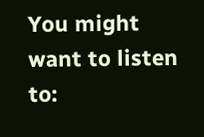You might want to listen to: